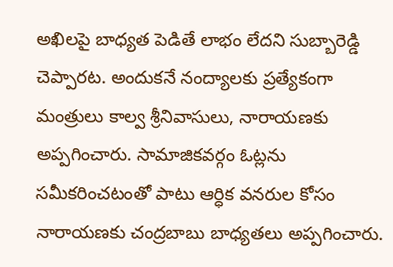అఖిలపై బాధ్యత పెడితే లాభం లేదని సుబ్బారెడ్డి చెప్పారట. అందుకనే నంద్యాలకు ప్రత్యేకంగా మంత్రులు కాల్వ శ్రీనివాసులు, నారాయణకు అప్పగించారు. సామాజికవర్గం ఓట్లను సమీకరించటంతో పాటు ఆర్ధిక వనరుల కోసం  నారాయణకు చంద్రబాబు బాధ్యతలు అప్పగించారు.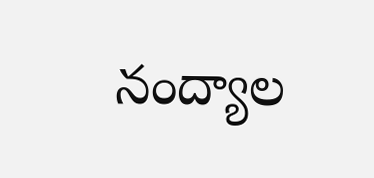నంద్యాల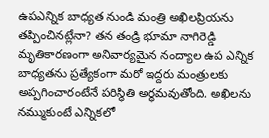ఉపఎన్నిక బాధ్యత నుండి మంత్రి అఖిలప్రియను తప్పించినట్లేనా? తన తండ్రి భూమా నాగిరెడ్డి మృతికారణంగా అనివార్యమైన నంద్యాల ఉప ఎన్నిక బాధ్యతను ప్రత్యేకంగా మరో ఇద్దరు మంత్రులకు అప్పగించారంటేనే పరిస్ధితి అర్ధమవుతోంది. అఖిలను నమ్ముకుంటే ఎన్నికలో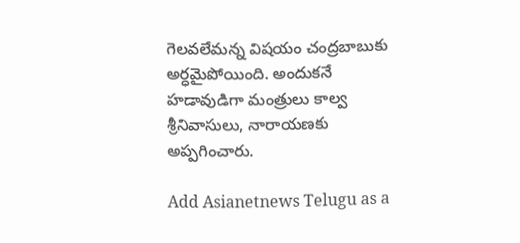గెలవలేమన్న విషయం చంద్రబాబుకు అర్ధమైపోయింది. అందుకనే హడావుడిగా మంత్రులు కాల్వ శ్రీనివాసులు, నారాయణకు అప్పగించారు.

Add Asianetnews Telugu as a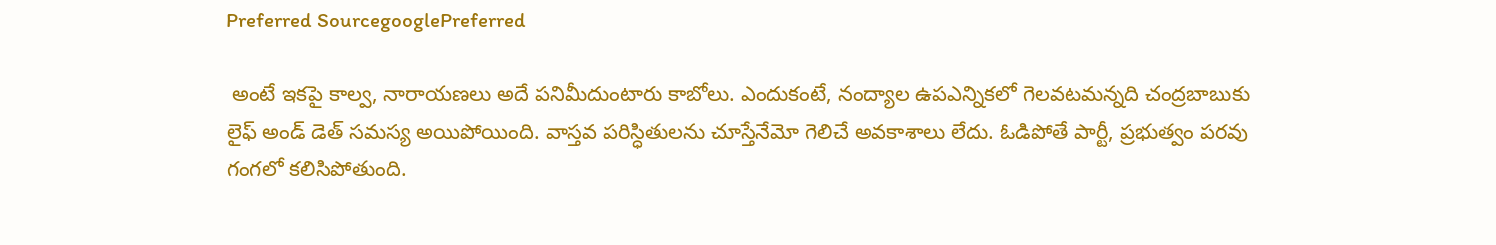Preferred SourcegooglePreferred

 అంటే ఇకపై కాల్వ, నారాయణలు అదే పనిమీదుంటారు కాబోలు. ఎందుకంటే, నంద్యాల ఉపఎన్నికలో గెలవటమన్నది చంద్రబాబుకు లైఫ్ అండ్ డెత్ సమస్య అయిపోయింది. వాస్తవ పరిస్ధితులను చూస్తేనేమో గెలిచే అవకాశాలు లేదు. ఓడిపోతే పార్టీ, ప్రభుత్వం పరవు గంగలో కలిసిపోతుంది.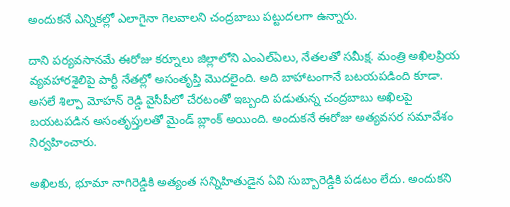అందుకనే ఎన్నికల్లో ఎలాగైనా గెలవాలని చంద్రబాబు పట్టుదలగా ఉన్నారు.

దాని పర్యవసానమే ఈరోజు కర్నూలు జిల్లాలోని ఎంఎల్ఏలు, నేతలతో సమీక్ష. మంత్రి అఖిలప్రియ వ్యవహారశైలిపై పార్టీ నేతల్లో అసంతృప్తి మొదలైంది. అది బాహాటంగానే బటయపడింది కూడా. అసలే శిల్పా మోహన్ రెడ్డి వైసీపీలో చేరటంతో ఇబ్బంది పడుతున్న చంద్రబాబు అఖిలపై బయటపడిన అసంతృప్తులతో మైండ్ బ్లాంక్ అయింది. అందుకనే ఈరోజు అత్యవసర సమావేశం నిర్వహించారు.

అఖిలకు, భూమా నాగిరెడ్డికి అత్యంత సన్నిహితుడైన ఏవి సుబ్బారెడ్డికి పడటం లేదు. అందుకని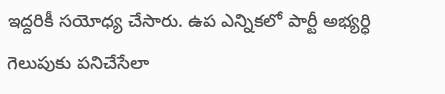ఇద్దరికీ సయోధ్య చేసారు. ఉప ఎన్నికలో పార్టీ అభ్యర్ధి గెలుపుకు పనిచేసేలా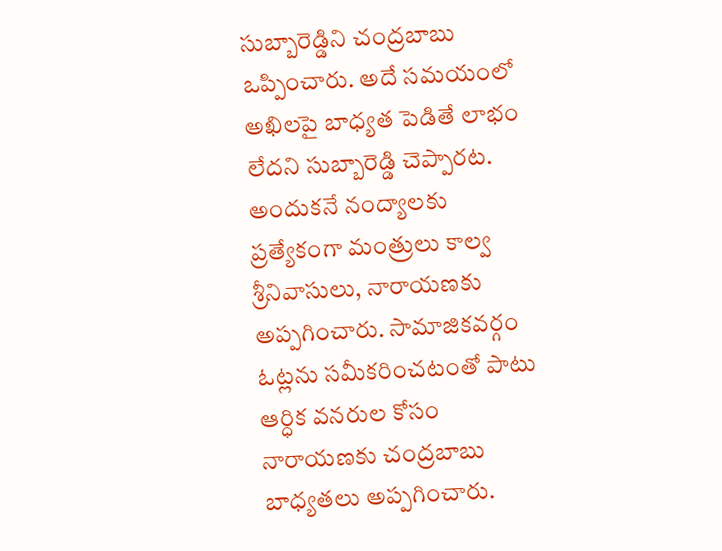సుబ్బారెడ్డిని చంద్రబాబు ఒప్పించారు. అదే సమయంలో అఖిలపై బాధ్యత పెడితే లాభం లేదని సుబ్బారెడ్డి చెప్పారట. అందుకనే నంద్యాలకు ప్రత్యేకంగా మంత్రులు కాల్వ శ్రీనివాసులు, నారాయణకు అప్పగించారు. సామాజికవర్గం ఓట్లను సమీకరించటంతో పాటు ఆర్ధిక వనరుల కోసం నారాయణకు చంద్రబాబు బాధ్యతలు అప్పగించారు.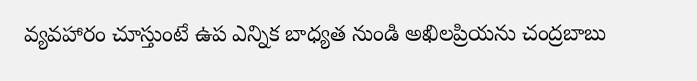వ్యవహారం చూస్తుంటే ఉప ఎన్నిక బాధ్యత నుండి అఖిలప్రియను చంద్రబాబు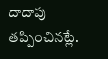దాదాపు తప్పించినట్లే.